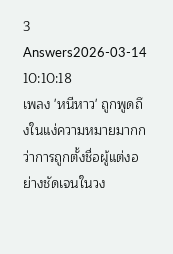3 Answers2026-03-14 10:10:18
เพลง 'หนีหาว' ถูกพูดถึงในแง่ความหมายมากกว่าการถูกตั้งชื่อผู้แต่งอย่างชัดเจนในวง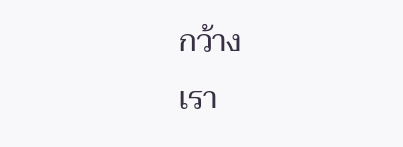กว้าง
เรา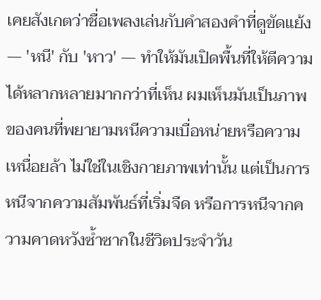เคยสังเกตว่าชื่อเพลงเล่นกับคำสองคำที่ดูขัดแย้ง — 'หนี' กับ 'หาว' — ทำให้มันเปิดพื้นที่ให้ตีความได้หลากหลายมากกว่าที่เห็น ผมเห็นมันเป็นภาพของคนที่พยายามหนีความเบื่อหน่ายหรือความเหนื่อยล้า ไม่ใช่ในเชิงกายภาพเท่านั้น แต่เป็นการหนีจากความสัมพันธ์ที่เริ่มจืด หรือการหนีจากความคาดหวังซ้ำซากในชีวิตประจำวัน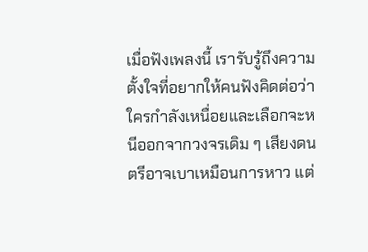เมื่อฟังเพลงนี้ เรารับรู้ถึงความตั้งใจที่อยากให้คนฟังคิดต่อว่าใครกำลังเหนื่อยและเลือกจะหนีออกจากวงจรเดิม ๆ เสียงดนตรีอาจเบาเหมือนการหาว แต่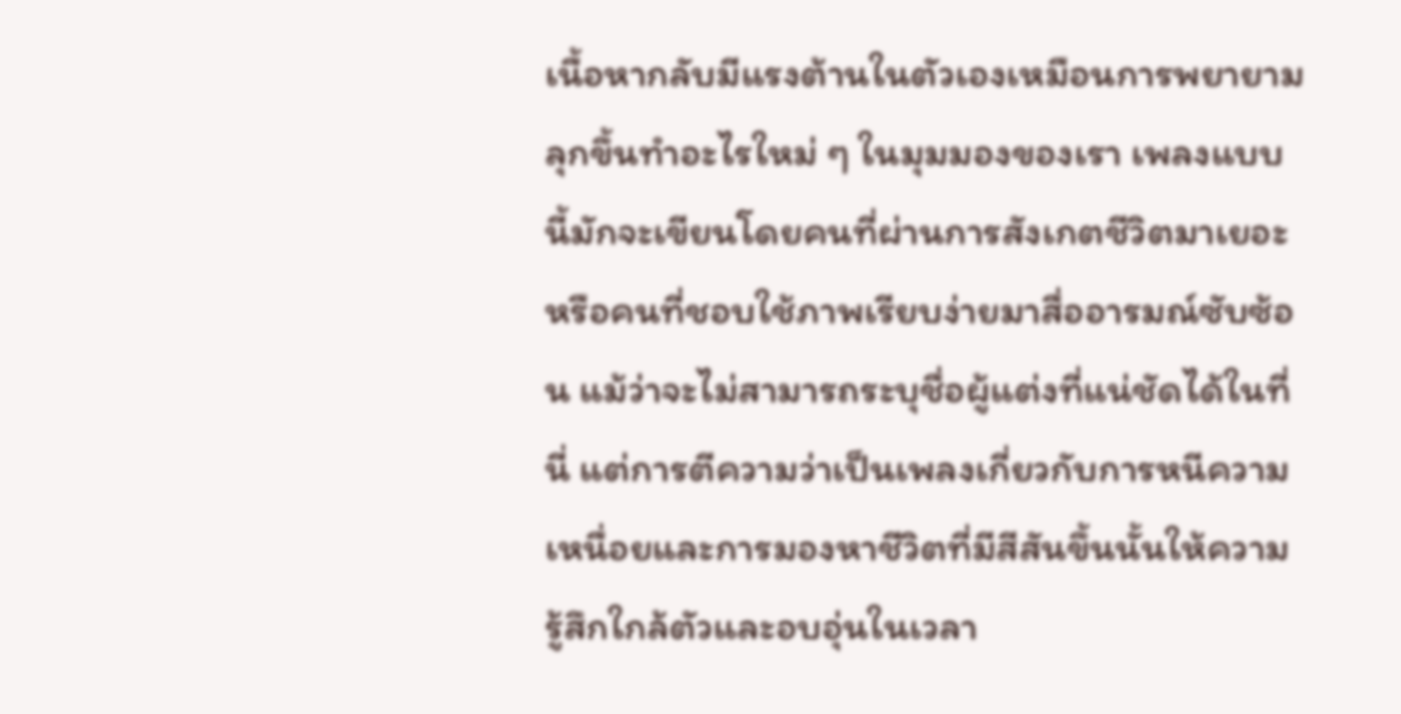เนื้อหากลับมีแรงต้านในตัวเองเหมือนการพยายามลุกขึ้นทำอะไรใหม่ ๆ ในมุมมองของเรา เพลงแบบนี้มักจะเขียนโดยคนที่ผ่านการสังเกตชีวิตมาเยอะหรือคนที่ชอบใช้ภาพเรียบง่ายมาสื่ออารมณ์ซับซ้อน แม้ว่าจะไม่สามารถระบุชื่อผู้แต่งที่แน่ชัดได้ในที่นี่ แต่การตีความว่าเป็นเพลงเกี่ยวกับการหนีความเหนื่อยและการมองหาชีวิตที่มีสีสันขึ้นนั้นให้ความรู้สึกใกล้ตัวและอบอุ่นในเวลา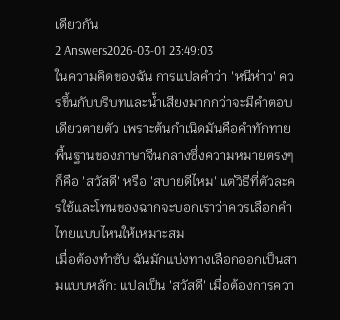เดียวกัน
2 Answers2026-03-01 23:49:03
ในความคิดของฉัน การแปลคำว่า 'หนีห่าว' ควรขึ้นกับบริบทและน้ำเสียงมากกว่าจะมีคำตอบเดียวตายตัว เพราะต้นกำเนิดมันคือคำทักทายพื้นฐานของภาษาจีนกลางซึ่งความหมายตรงๆ ก็คือ 'สวัสดี' หรือ 'สบายดีไหม' แต่วิธีที่ตัวละครใช้และโทนของฉากจะบอกเราว่าควรเลือกคำไทยแบบไหนให้เหมาะสม
เมื่อต้องทำซับ ฉันมักแบ่งทางเลือกออกเป็นสามแบบหลัก: แปลเป็น 'สวัสดี' เมื่อต้องการควา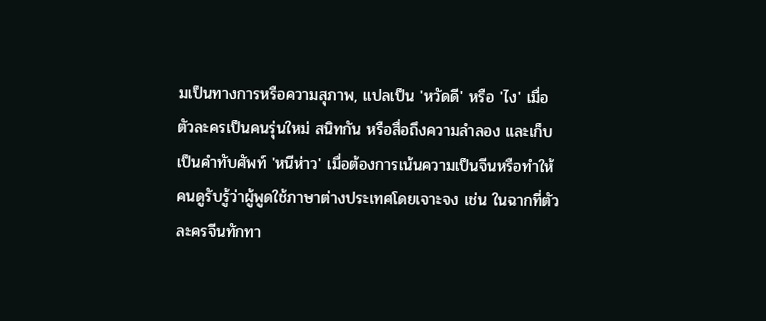มเป็นทางการหรือความสุภาพ, แปลเป็น 'หวัดดี' หรือ 'ไง' เมื่อตัวละครเป็นคนรุ่นใหม่ สนิทกัน หรือสื่อถึงความลำลอง และเก็บเป็นคำทับศัพท์ 'หนีห่าว' เมื่อต้องการเน้นความเป็นจีนหรือทำให้คนดูรับรู้ว่าผู้พูดใช้ภาษาต่างประเทศโดยเจาะจง เช่น ในฉากที่ตัวละครจีนทักทา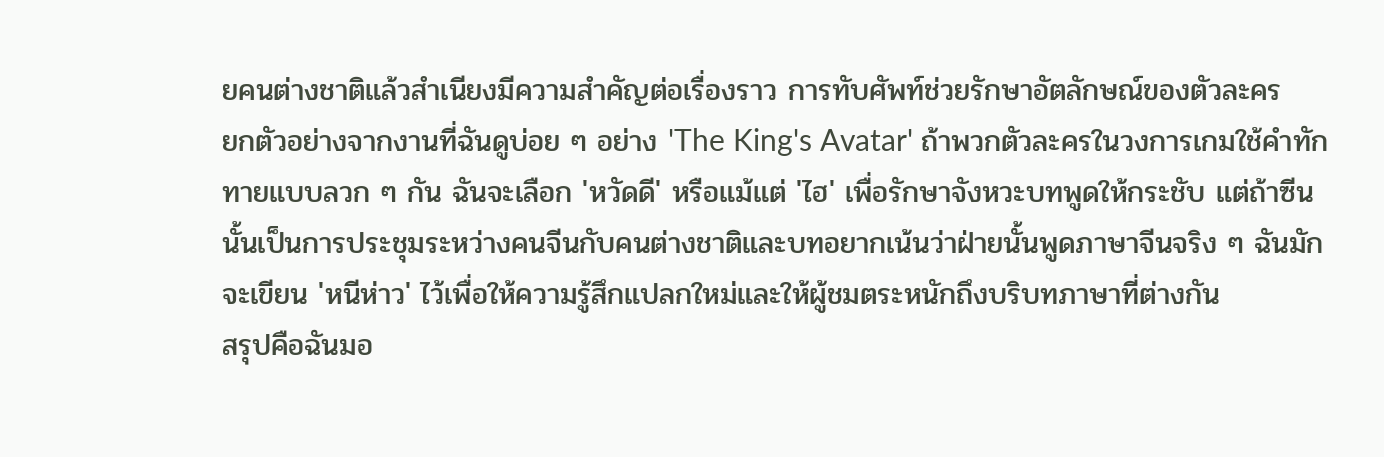ยคนต่างชาติแล้วสำเนียงมีความสำคัญต่อเรื่องราว การทับศัพท์ช่วยรักษาอัตลักษณ์ของตัวละคร
ยกตัวอย่างจากงานที่ฉันดูบ่อย ๆ อย่าง 'The King's Avatar' ถ้าพวกตัวละครในวงการเกมใช้คำทักทายแบบลวก ๆ กัน ฉันจะเลือก 'หวัดดี' หรือแม้แต่ 'ไฮ' เพื่อรักษาจังหวะบทพูดให้กระชับ แต่ถ้าซีนนั้นเป็นการประชุมระหว่างคนจีนกับคนต่างชาติและบทอยากเน้นว่าฝ่ายนั้นพูดภาษาจีนจริง ๆ ฉันมักจะเขียน 'หนีห่าว' ไว้เพื่อให้ความรู้สึกแปลกใหม่และให้ผู้ชมตระหนักถึงบริบทภาษาที่ต่างกัน
สรุปคือฉันมอ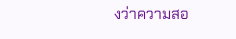งว่าความสอ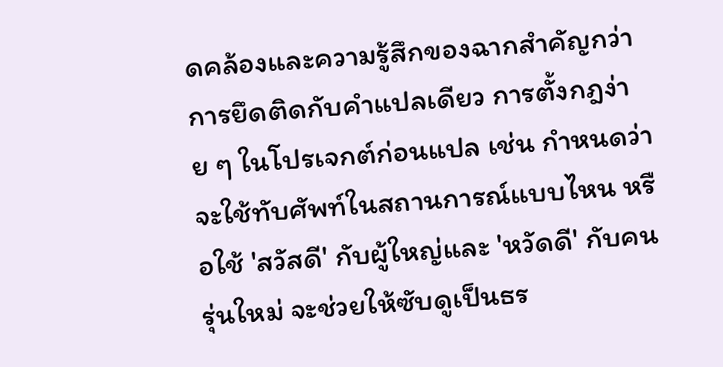ดคล้องและความรู้สึกของฉากสำคัญกว่าการยึดติดกับคำแปลเดียว การตั้งกฎง่าย ๆ ในโปรเจกต์ก่อนแปล เช่น กำหนดว่าจะใช้ทับศัพท์ในสถานการณ์แบบไหน หรือใช้ 'สวัสดี' กับผู้ใหญ่และ 'หวัดดี' กับคนรุ่นใหม่ จะช่วยให้ซับดูเป็นธร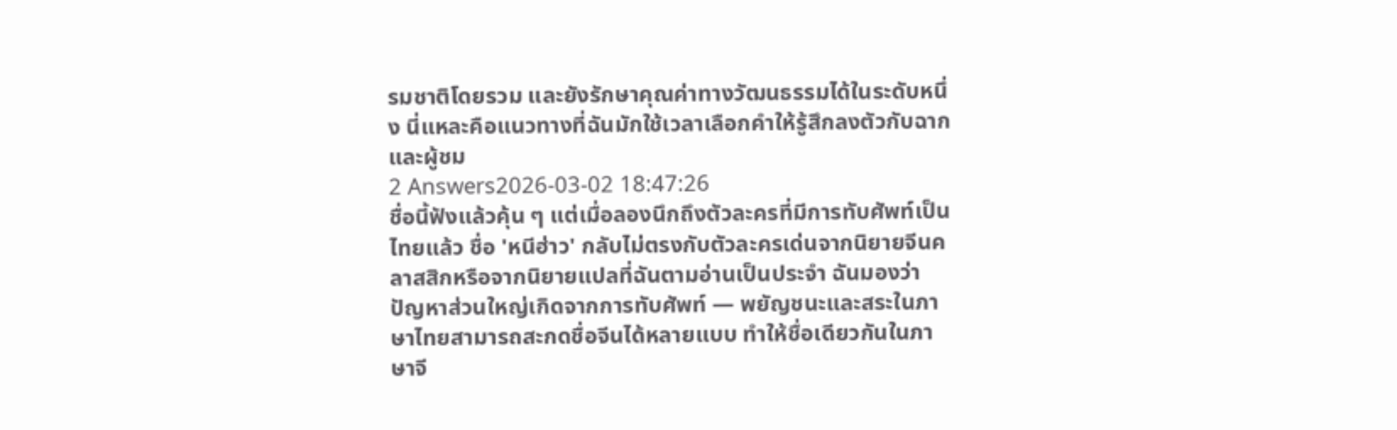รมชาติโดยรวม และยังรักษาคุณค่าทางวัฒนธรรมได้ในระดับหนึ่ง นี่แหละคือแนวทางที่ฉันมักใช้เวลาเลือกคำให้รู้สึกลงตัวกับฉากและผู้ชม
2 Answers2026-03-02 18:47:26
ชื่อนี้ฟังแล้วคุ้น ๆ แต่เมื่อลองนึกถึงตัวละครที่มีการทับศัพท์เป็นไทยแล้ว ชื่อ 'หนีฮ่าว' กลับไม่ตรงกับตัวละครเด่นจากนิยายจีนคลาสสิกหรือจากนิยายแปลที่ฉันตามอ่านเป็นประจำ ฉันมองว่าปัญหาส่วนใหญ่เกิดจากการทับศัพท์ — พยัญชนะและสระในภาษาไทยสามารถสะกดชื่อจีนได้หลายแบบ ทำให้ชื่อเดียวกันในภาษาจี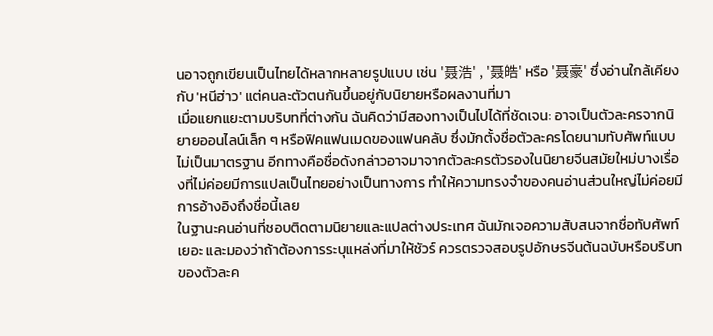นอาจถูกเขียนเป็นไทยได้หลากหลายรูปแบบ เช่น '聂浩' , '聂皓' หรือ '聂豪' ซึ่งอ่านใกล้เคียงกับ 'หนีฮ่าว' แต่คนละตัวตนกันขึ้นอยู่กับนิยายหรือผลงานที่มา
เมื่อแยกแยะตามบริบทที่ต่างกัน ฉันคิดว่ามีสองทางเป็นไปได้ที่ชัดเจน: อาจเป็นตัวละครจากนิยายออนไลน์เล็ก ๆ หรือฟิคแฟนเมดของแฟนคลับ ซึ่งมักตั้งชื่อตัวละครโดยนามทับศัพท์แบบไม่เป็นมาตรฐาน อีกทางคือชื่อดังกล่าวอาจมาจากตัวละครตัวรองในนิยายจีนสมัยใหม่บางเรื่องที่ไม่ค่อยมีการแปลเป็นไทยอย่างเป็นทางการ ทำให้ความทรงจำของคนอ่านส่วนใหญ่ไม่ค่อยมีการอ้างอิงถึงชื่อนี้เลย
ในฐานะคนอ่านที่ชอบติดตามนิยายและแปลต่างประเทศ ฉันมักเจอความสับสนจากชื่อทับศัพท์เยอะ และมองว่าถ้าต้องการระบุแหล่งที่มาให้ชัวร์ ควรตรวจสอบรูปอักษรจีนต้นฉบับหรือบริบทของตัวละค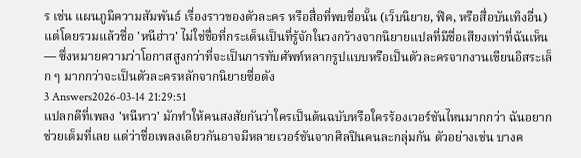ร เช่น แผนภูมิความสัมพันธ์ เรื่องราวของตัวละคร หรือสื่อที่พบชื่อนั้น (เว็บนิยาย, ฟิค, หรือสื่อบันเทิงอื่น) แต่โดยรวมแล้วชื่อ 'หนีฮ่าว' ไม่ใช่ชื่อที่กระเด็นเป็นที่รู้จักในวงกว้างจากนิยายแปลที่มีชื่อเสียงเท่าที่ฉันเห็น — ซึ่งหมายความว่าโอกาสสูงกว่าที่จะเป็นการทับศัพท์หลากรูปแบบหรือเป็นตัวละครจากงานเขียนอิสระเล็ก ๆ มากกว่าจะเป็นตัวละครหลักจากนิยายชื่อดัง
3 Answers2026-03-14 21:29:51
แปลกดีที่เพลง 'หนีหาว' มักทำให้คนสงสัยกันว่าใครเป็นต้นฉบับหรือใครร้องเวอร์ชันไหนมากกว่า ฉันอยากช่วยเต็มที่เลย แต่ว่าชื่อเพลงเดียวกันอาจมีหลายเวอร์ชันจากศิลปินคนละกลุ่มกัน ตัวอย่างเช่น บางค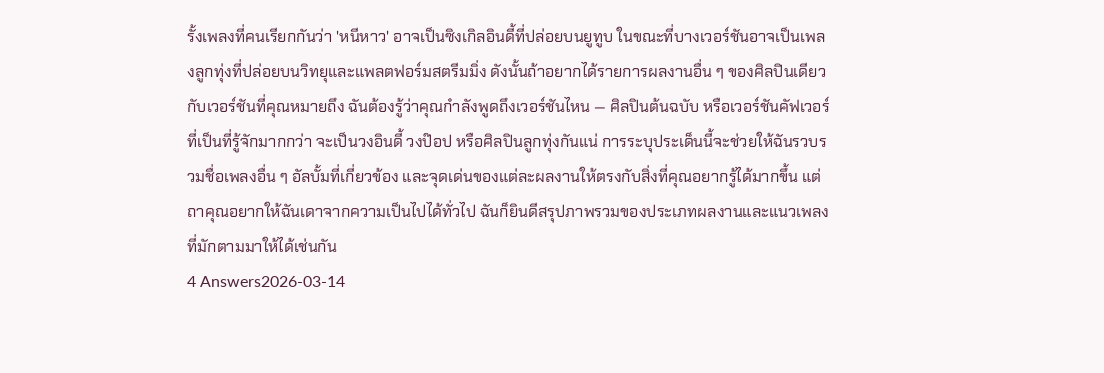รั้งเพลงที่คนเรียกกันว่า 'หนีหาว' อาจเป็นซิงเกิลอินดี้ที่ปล่อยบนยูทูบ ในขณะที่บางเวอร์ชันอาจเป็นเพลงลูกทุ่งที่ปล่อยบนวิทยุและแพลตฟอร์มสตรีมมิ่ง ดังนั้นถ้าอยากได้รายการผลงานอื่น ๆ ของศิลปินเดียวกับเวอร์ชันที่คุณหมายถึง ฉันต้องรู้ว่าคุณกำลังพูดถึงเวอร์ชันไหน — ศิลปินต้นฉบับ หรือเวอร์ชันคัฟเวอร์ที่เป็นที่รู้จักมากกว่า จะเป็นวงอินดี้ วงป๊อป หรือศิลปินลูกทุ่งกันแน่ การระบุประเด็นนี้จะช่วยให้ฉันรวบรวมชื่อเพลงอื่น ๆ อัลบั้มที่เกี่ยวข้อง และจุดเด่นของแต่ละผลงานให้ตรงกับสิ่งที่คุณอยากรู้ได้มากขึ้น แต่ถาคุณอยากให้ฉันเดาจากความเป็นไปได้ทั่วไป ฉันก็ยินดีสรุปภาพรวมของประเภทผลงานและแนวเพลงที่มักตามมาให้ได้เช่นกัน
4 Answers2026-03-14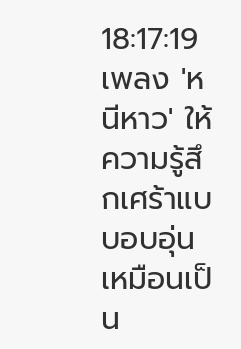18:17:19
เพลง 'หนีหาว' ให้ความรู้สึกเศร้าแบบอบอุ่น เหมือนเป็น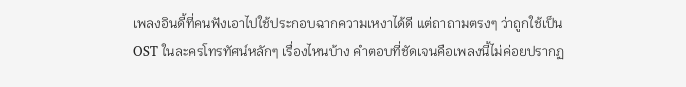เพลงอินดี้ที่คนฟังเอาไปใช้ประกอบฉากความเหงาได้ดี แต่ถาถามตรงๆ ว่าถูกใช้เป็น OST ในละครโทรทัศน์หลักๆ เรื่องไหนบ้าง คำตอบที่ชัดเจนคือเพลงนี้ไม่ค่อยปรากฏ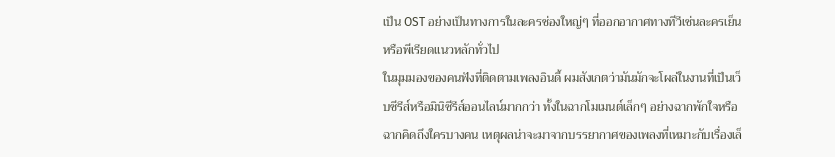เป็น OST อย่างเป็นทางการในละครช่องใหญ่ๆ ที่ออกอากาศทางทีวีเช่นละครเย็นหรือพีเรียดแนวหลักทั่วไป
ในมุมมองของคนฟังที่ติดตามเพลงอินดี้ ผมสังเกตว่ามันมักจะโผล่ในงานที่เป็นเว็บซีรีส์หรือมินิซีรีส์ออนไลน์มากกว่า ทั้งในฉากโมเมนต์เล็กๆ อย่างฉากพักใจหรือฉากคิดถึงใครบางคน เหตุผลน่าจะมาจากบรรยากาศของเพลงที่เหมาะกับเรื่องเล็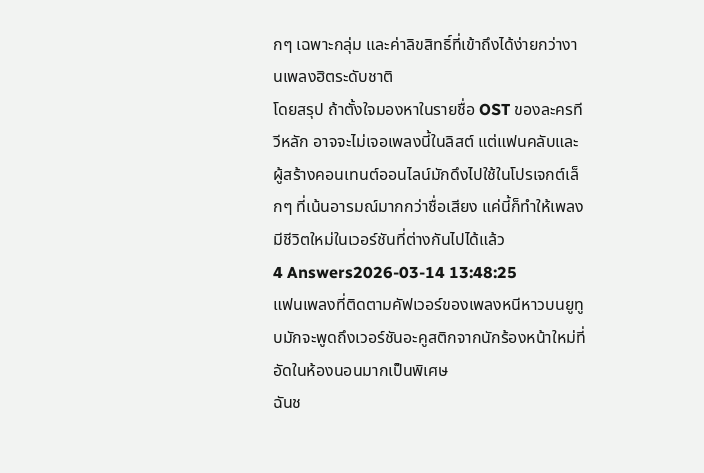กๆ เฉพาะกลุ่ม และค่าลิขสิทธิ์ที่เข้าถึงได้ง่ายกว่างานเพลงฮิตระดับชาติ
โดยสรุป ถ้าตั้งใจมองหาในรายชื่อ OST ของละครทีวีหลัก อาจจะไม่เจอเพลงนี้ในลิสต์ แต่แฟนคลับและผู้สร้างคอนเทนต์ออนไลน์มักดึงไปใช้ในโปรเจกต์เล็กๆ ที่เน้นอารมณ์มากกว่าชื่อเสียง แค่นี้ก็ทำให้เพลงมีชีวิตใหม่ในเวอร์ชันที่ต่างกันไปได้แล้ว
4 Answers2026-03-14 13:48:25
แฟนเพลงที่ติดตามคัฟเวอร์ของเพลงหนีหาวบนยูทูบมักจะพูดถึงเวอร์ชันอะคูสติกจากนักร้องหน้าใหม่ที่อัดในห้องนอนมากเป็นพิเศษ
ฉันช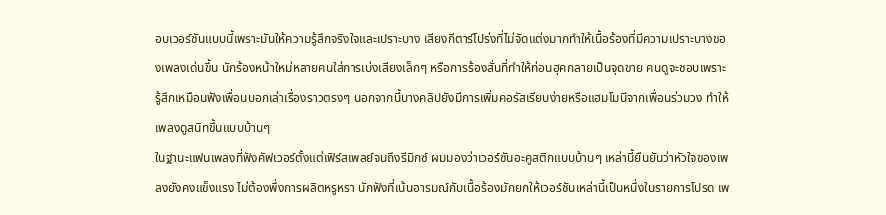อบเวอร์ชันแบบนี้เพราะมันให้ความรู้สึกจริงใจและเปราะบาง เสียงกีตาร์โปร่งที่ไม่จัดแต่งมากทำให้เนื้อร้องที่มีความเปราะบางของเพลงเด่นขึ้น นักร้องหน้าใหม่หลายคนใส่การเบ่งเสียงเล็กๆ หรือการร้องสั่นที่ทำให้ท่อนฮุคกลายเป็นจุดขาย คนดูจะชอบเพราะรู้สึกเหมือนฟังเพื่อนบอกเล่าเรื่องราวตรงๆ นอกจากนี้บางคลิปยังมีการเพิ่มคอรัสเรียบง่ายหรือแฮมโมนีจากเพื่อนร่วมวง ทำให้เพลงดูสนิทขึ้นแบบบ้านๆ
ในฐานะแฟนเพลงที่ฟังคัฟเวอร์ตั้งแต่เฟิร์สเพลย์จนถึงรีมิกซ์ ผมมองว่าเวอร์ชันอะคูสติกแบบบ้านๆ เหล่านี้ยืนยันว่าหัวใจของเพลงยังคงแข็งแรง ไม่ต้องพึ่งการผลิตหรูหรา นักฟังที่เน้นอารมณ์กับเนื้อร้องมักยกให้เวอร์ชันเหล่านี้เป็นหนึ่งในรายการโปรด เพ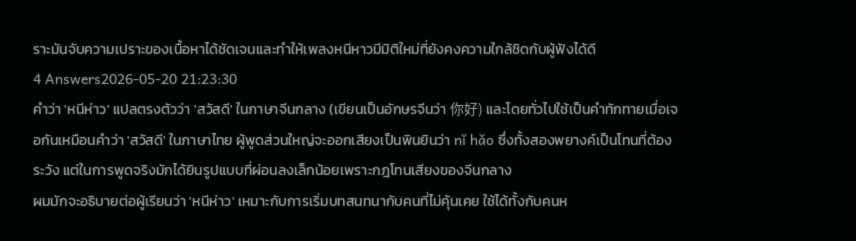ราะมันจับความเปราะของเนื้อหาได้ชัดเจนและทำให้เพลงหนีหาวมีมิติใหม่ที่ยังคงความใกล้ชิดกับผู้ฟังได้ดี
4 Answers2026-05-20 21:23:30
คำว่า 'หนีห่าว' แปลตรงตัวว่า 'สวัสดี' ในภาษาจีนกลาง (เขียนเป็นอักษรจีนว่า 你好) และโดยทั่วไปใช้เป็นคำทักทายเมื่อเจอกันเหมือนคำว่า 'สวัสดี' ในภาษาไทย ผู้พูดส่วนใหญ่จะออกเสียงเป็นพินยินว่า nǐ hǎo ซึ่งทั้งสองพยางค์เป็นโทนที่ต้องระวัง แต่ในการพูดจริงมักได้ยินรูปแบบที่ผ่อนลงเล็กน้อยเพราะกฎโทนเสียงของจีนกลาง
ผมมักจะอธิบายต่อผู้เรียนว่า 'หนีห่าว' เหมาะกับการเริ่มบทสนทนากับคนที่ไม่คุ้นเคย ใช้ได้ทั้งกับคนห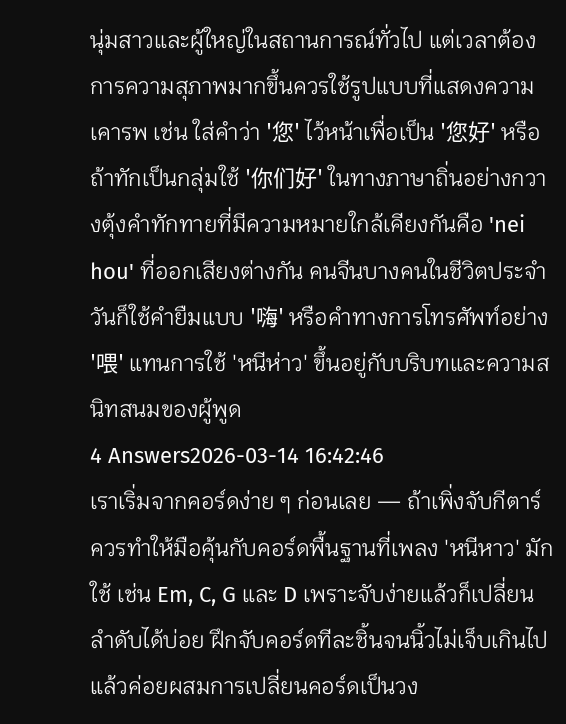นุ่มสาวและผู้ใหญ่ในสถานการณ์ทั่วไป แต่เวลาต้องการความสุภาพมากขึ้นควรใช้รูปแบบที่แสดงความเคารพ เช่น ใส่คำว่า '您' ไว้หน้าเพื่อเป็น '您好' หรือถ้าทักเป็นกลุ่มใช้ '你们好' ในทางภาษาถิ่นอย่างกวางตุ้งคำทักทายที่มีความหมายใกล้เคียงกันคือ 'nei hou' ที่ออกเสียงต่างกัน คนจีนบางคนในชีวิตประจำวันก็ใช้คำยืมแบบ '嗨' หรือคำทางการโทรศัพท์อย่าง '喂' แทนการใช้ 'หนีห่าว' ขึ้นอยู่กับบริบทและความสนิทสนมของผู้พูด
4 Answers2026-03-14 16:42:46
เราเริ่มจากคอร์ดง่าย ๆ ก่อนเลย — ถ้าเพิ่งจับกีตาร์ ควรทำให้มือคุ้นกับคอร์ดพื้นฐานที่เพลง 'หนีหาว' มักใช้ เช่น Em, C, G และ D เพราะจับง่ายแล้วก็เปลี่ยนลำดับได้บ่อย ฝึกจับคอร์ดทีละชิ้นจนนิ้วไม่เจ็บเกินไป แล้วค่อยผสมการเปลี่ยนคอร์ดเป็นวง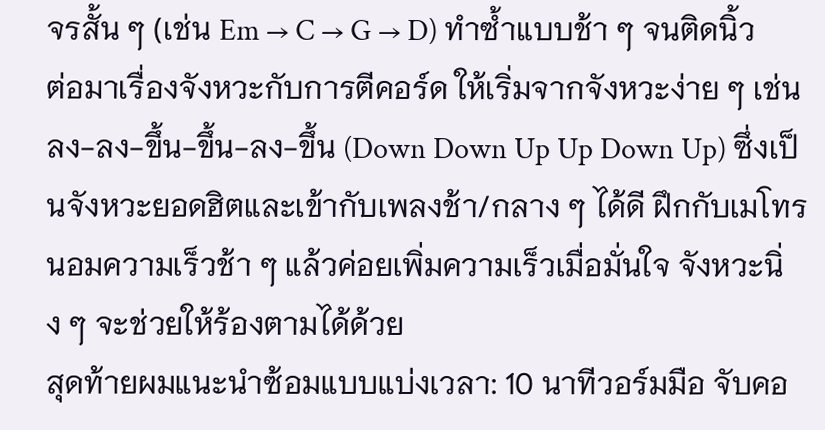จรสั้น ๆ (เช่น Em → C → G → D) ทำซ้ำแบบช้า ๆ จนติดนิ้ว
ต่อมาเรื่องจังหวะกับการตีคอร์ด ให้เริ่มจากจังหวะง่าย ๆ เช่น ลง-ลง-ขึ้น-ขึ้น-ลง-ขึ้น (Down Down Up Up Down Up) ซึ่งเป็นจังหวะยอดฮิตและเข้ากับเพลงช้า/กลาง ๆ ได้ดี ฝึกกับเมโทรนอมความเร็วช้า ๆ แล้วค่อยเพิ่มความเร็วเมื่อมั่นใจ จังหวะนิ่ง ๆ จะช่วยให้ร้องตามได้ด้วย
สุดท้ายผมแนะนำซ้อมแบบแบ่งเวลา: 10 นาทีวอร์มมือ จับคอ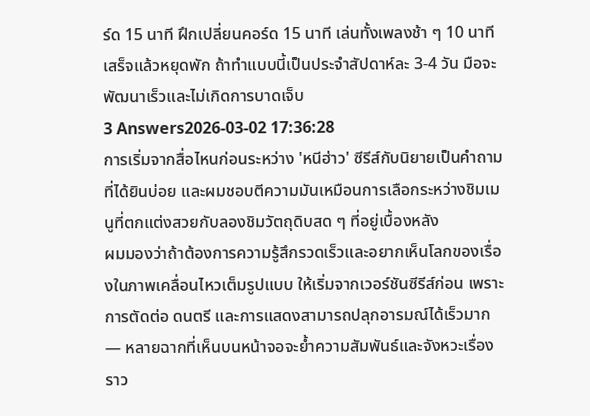ร์ด 15 นาที ฝึกเปลี่ยนคอร์ด 15 นาที เล่นทั้งเพลงช้า ๆ 10 นาที เสร็จแล้วหยุดพัก ถ้าทำแบบนี้เป็นประจำสัปดาห์ละ 3-4 วัน มือจะพัฒนาเร็วและไม่เกิดการบาดเจ็บ
3 Answers2026-03-02 17:36:28
การเริ่มจากสื่อไหนก่อนระหว่าง 'หนีฮ่าว' ซีรีส์กับนิยายเป็นคำถามที่ได้ยินบ่อย และผมชอบตีความมันเหมือนการเลือกระหว่างชิมเมนูที่ตกแต่งสวยกับลองชิมวัตถุดิบสด ๆ ที่อยู่เบื้องหลัง
ผมมองว่าถ้าต้องการความรู้สึกรวดเร็วและอยากเห็นโลกของเรื่องในภาพเคลื่อนไหวเต็มรูปแบบ ให้เริ่มจากเวอร์ชันซีรีส์ก่อน เพราะการตัดต่อ ดนตรี และการแสดงสามารถปลุกอารมณ์ได้เร็วมาก — หลายฉากที่เห็นบนหน้าจอจะย้ำความสัมพันธ์และจังหวะเรื่องราว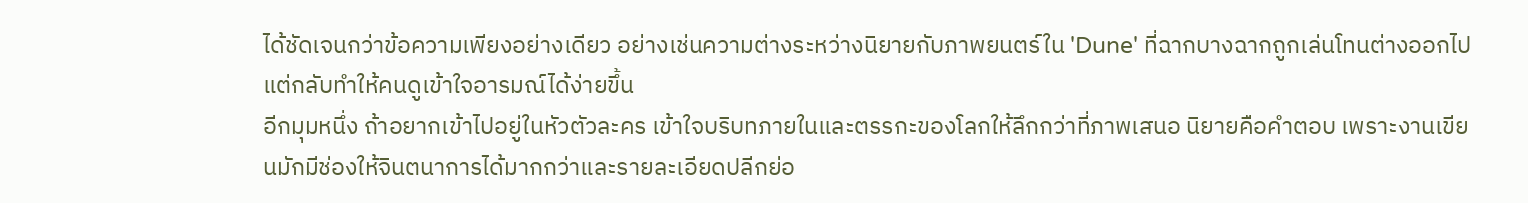ได้ชัดเจนกว่าข้อความเพียงอย่างเดียว อย่างเช่นความต่างระหว่างนิยายกับภาพยนตร์ใน 'Dune' ที่ฉากบางฉากถูกเล่นโทนต่างออกไป แต่กลับทำให้คนดูเข้าใจอารมณ์ได้ง่ายขึ้น
อีกมุมหนึ่ง ถ้าอยากเข้าไปอยู่ในหัวตัวละคร เข้าใจบริบทภายในและตรรกะของโลกให้ลึกกว่าที่ภาพเสนอ นิยายคือคำตอบ เพราะงานเขียนมักมีช่องให้จินตนาการได้มากกว่าและรายละเอียดปลีกย่อ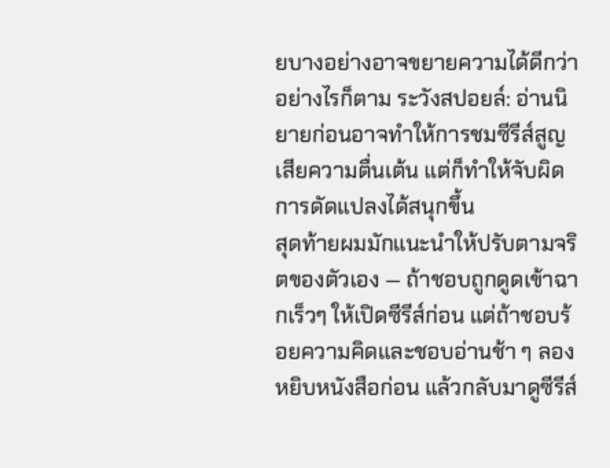ยบางอย่างอาจขยายความได้ดีกว่า อย่างไรก็ตาม ระวังสปอยล์: อ่านนิยายก่อนอาจทำให้การชมซีรีส์สูญเสียความตื่นเต้น แต่ก็ทำให้จับผิดการดัดแปลงได้สนุกขึ้น
สุดท้ายผมมักแนะนำให้ปรับตามจริตของตัวเอง — ถ้าชอบถูกดูดเข้าฉากเร็วๆ ให้เปิดซีรีส์ก่อน แต่ถ้าชอบร้อยความคิดและชอบอ่านช้า ๆ ลองหยิบหนังสือก่อน แล้วกลับมาดูซีรีส์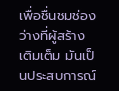เพื่อชื่นชมช่องว่างที่ผู้สร้างเติมเต็ม มันเป็นประสบการณ์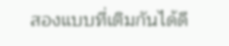สองแบบที่เติมกันได้ดี